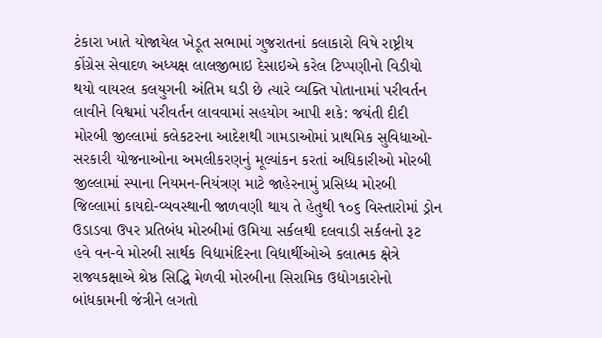ટંકારા ખાતે યોજાયેલ ખેડૂત સભામાં ગુજરાતનાં કલાકારો વિષે રાષ્ટ્રીય કોંગ્રેસ સેવાદળ અધ્યક્ષ લાલજીભાઇ દેસાઇએ કરેલ ટિપ્પણીનો વિડીયો થયો વાયરલ કલયુગની અંતિમ ઘડી છે ત્યારે વ્યક્તિ પોતાનામાં પરીવર્તન લાવીને વિશ્વમાં પરીવર્તન લાવવામાં સહયોગ આપી શકે: જયંતી દીદી મોરબી જીલ્લામાં કલેકટરના આદેશથી ગામડાઓમાં પ્રાથમિક સુવિધાઓ-સરકારી યોજનાઓના અમલીકરણનું મૂલ્યાંકન કરતાં અધિકારીઓ મોરબી જીલ્લામાં સ્પાના નિયમન-નિયંત્રણ માટે જાહેરનામું પ્રસિધ્ધ મોરબી જિલ્લામાં કાયદો-વ્યવસ્થાની જાળવણી થાય તે હેતુથી ૧૦૬ વિસ્તારોમાં ડ્રોન ઉડાડવા ઉપર પ્રતિબંધ મોરબીમાં ઉમિયા સર્કલથી દલવાડી સર્કલનો રૂટ હવે વન-વે મોરબી સાર્થક વિદ્યામંદિરના વિદ્યાર્થીઓએ કલાત્મક ક્ષેત્રે રાજ્યકક્ષાએ શ્રેષ્ઠ સિદ્ધિ મેળવી મોરબીના સિરામિક ઉદ્યોગકારોનો બાંધકામની જંત્રીને લગતો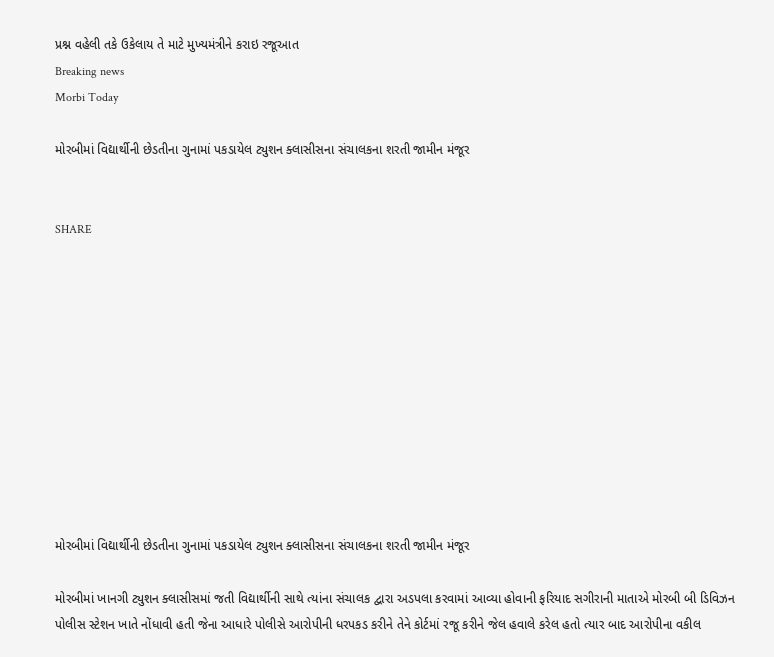પ્રશ્ન વહેલી તકે ઉકેલાય તે માટે મુખ્યમંત્રીને કરાઇ રજૂઆત
Breaking news
Morbi Today

મોરબીમાં વિદ્યાર્થીની છેડતીના ગુનામાં પકડાયેલ ટ્યુશન ક્લાસીસના સંચાલકના શરતી જામીન મંજૂર


SHARE











મોરબીમાં વિદ્યાર્થીની છેડતીના ગુનામાં પકડાયેલ ટ્યુશન ક્લાસીસના સંચાલકના શરતી જામીન મંજૂર

મોરબીમાં ખાનગી ટ્યુશન ક્લાસીસમાં જતી વિદ્યાર્થીની સાથે ત્યાંના સંચાલક દ્વારા અડપલા કરવામાં આવ્યા હોવાની ફરિયાદ સગીરાની માતાએ મોરબી બી ડિવિઝન પોલીસ સ્ટેશન ખાતે નોંધાવી હતી જેના આધારે પોલીસે આરોપીની ધરપકડ કરીને તેને કોર્ટમાં રજૂ કરીને જેલ હવાલે કરેલ હતો ત્યાર બાદ આરોપીના વકીલ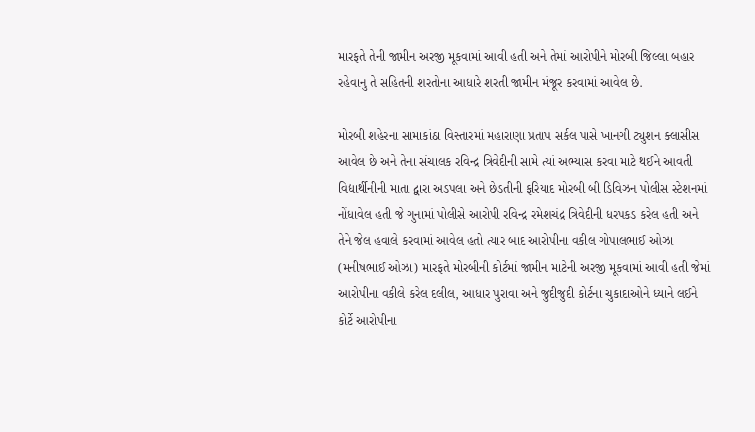મારફતે તેની જામીન અરજી મૂકવામાં આવી હતી અને તેમાં આરોપીને મોરબી જિલ્લા બહાર રહેવાનુ તે સહિતની શરતોના આધારે શરતી જામીન મંજૂર કરવામાં આવેલ છે.

મોરબી શહેરના સામાકાંઠા વિસ્તારમાં મહારાણા પ્રતાપ સર્કલ પાસે ખાનગી ટ્યુશન ક્લાસીસ આવેલ છે અને તેના સંચાલક રવિન્દ્ર ત્રિવેદીની સામે ત્યાં અભ્યાસ કરવા માટે થઈને આવતી વિદ્યાર્થીનીની માતા દ્વારા અડપલા અને છેડતીની ફરિયાદ મોરબી બી ડિવિઝન પોલીસ સ્ટેશનમાં નોંધાવેલ હતી જે ગુનામાં પોલીસે આરોપી રવિન્દ્ર રમેશચંદ્ર ત્રિવેદીની ધરપકડ કરેલ હતી અને તેને જેલ હવાલે કરવામાં આવેલ હતો ત્યાર બાદ આરોપીના વકીલ ગોપાલભાઈ ઓઝા (મનીષભાઈ ઓઝા) મારફતે મોરબીની કોર્ટમાં જામીન માટેની અરજી મૂકવામાં આવી હતી જેમાં આરોપીના વકીલે કરેલ દલીલ, આધાર પુરાવા અને જુદીજુદી કોર્ટના ચુકાદાઓને ધ્યાને લઈને કોર્ટે આરોપીના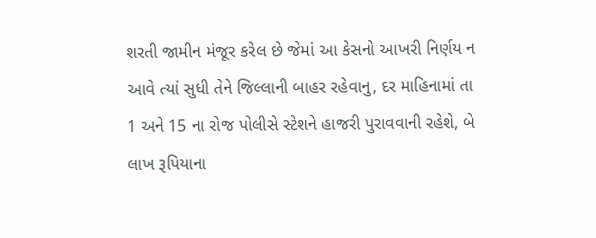શરતી જામીન મંજૂર કરેલ છે જેમાં આ કેસનો આખરી નિર્ણય ન આવે ત્યાં સુધી તેને જિલ્લાની બાહર રહેવાનુ, દર માહિનામાં તા 1 અને 15 ના રોજ પોલીસે સ્ટેશને હાજરી પુરાવવાની રહેશે, બે લાખ રૂપિયાના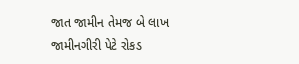જાત જામીન તેમજ બે લાખ જામીનગીરી પેટે રોકડ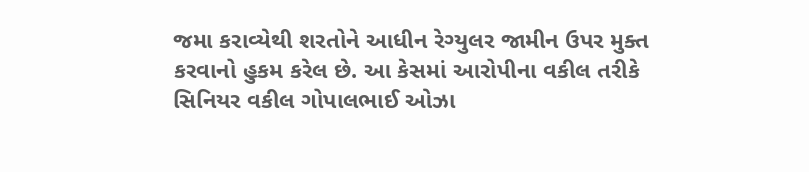જમા કરાવ્યેથી શરતોને આધીન રેગ્યુલર જામીન ઉપર મુક્ત કરવાનો હુકમ કરેલ છે. આ કેસમાં આરોપીના વકીલ તરીકે સિનિયર વકીલ ગોપાલભાઈ ઓઝા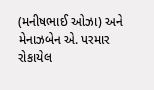(મનીષભાઈ ઓઝા) અને મેનાઝબેન એ. પરમાર રોકાયેલ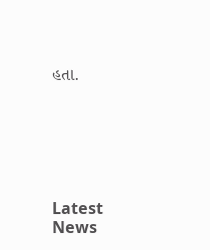હતા.






Latest News